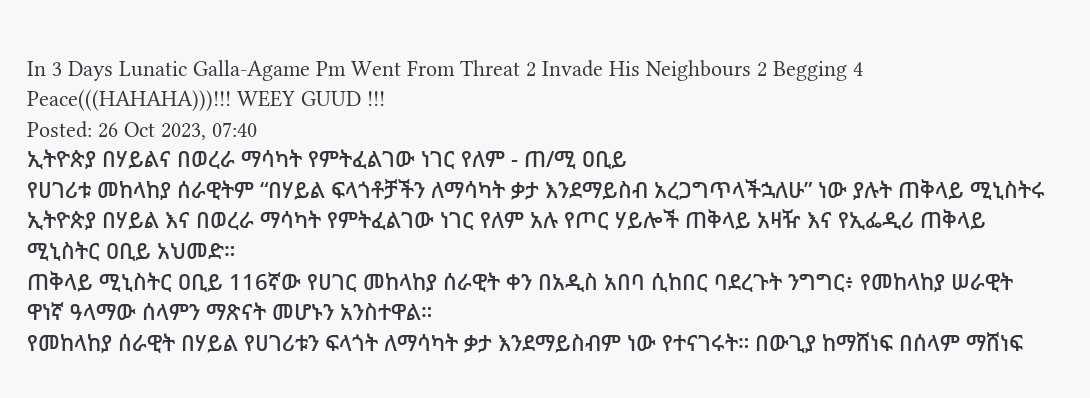In 3 Days Lunatic Galla-Agame Pm Went From Threat 2 Invade His Neighbours 2 Begging 4 Peace(((HAHAHA)))!!! WEEY GUUD !!!
Posted: 26 Oct 2023, 07:40
ኢትዮጵያ በሃይልና በወረራ ማሳካት የምትፈልገው ነገር የለም - ጠ/ሚ ዐቢይ
የሀገሪቱ መከላከያ ሰራዊትም “በሃይል ፍላጎቶቻችን ለማሳካት ቃታ እንደማይስብ አረጋግጥላችኋለሁ” ነው ያሉት ጠቅላይ ሚኒስትሩ ኢትዮጵያ በሃይል እና በወረራ ማሳካት የምትፈልገው ነገር የለም አሉ የጦር ሃይሎች ጠቅላይ አዛዥ እና የኢፌዲሪ ጠቅላይ ሚኒስትር ዐቢይ አህመድ።
ጠቅላይ ሚኒስትር ዐቢይ 116ኛው የሀገር መከላከያ ሰራዊት ቀን በአዲስ አበባ ሲከበር ባደረጉት ንግግር፥ የመከላከያ ሠራዊት ዋነኛ ዓላማው ሰላምን ማጽናት መሆኑን አንስተዋል።
የመከላከያ ሰራዊት በሃይል የሀገሪቱን ፍላጎት ለማሳካት ቃታ እንደማይስብም ነው የተናገሩት። በውጊያ ከማሸነፍ በሰላም ማሸነፍ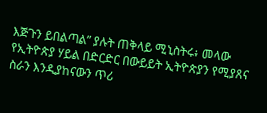እጅጉን ይበልጣል” ያሉት ጠቅላይ ሚኒስትሩ፥ መላው የኢትዮጵያ ሃይል በድርድር በውይይት ኢትዮጵያን የሚያጸና ስራን እንዲያከናውን ጥሪ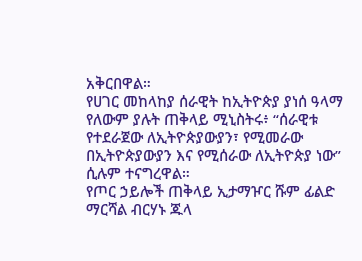አቅርበዋል።
የሀገር መከላከያ ሰራዊት ከኢትዮጵያ ያነሰ ዓላማ የለውም ያሉት ጠቅላይ ሚኒስትሩ፥ “ሰራዊቱ የተደራጀው ለኢትዮጵያውያን፣ የሚመራው በኢትዮጵያውያን እና የሚሰራው ለኢትዮጵያ ነው” ሲሉም ተናግረዋል።
የጦር ኃይሎች ጠቅላይ ኢታማዦር ሹም ፊልድ ማርሻል ብርሃኑ ጁላ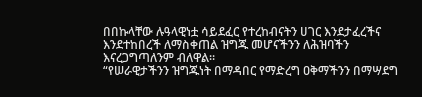በበኩላቸው ሉዓላዊነቷ ሳይደፈር የተረከብናትን ሀገር እንደታፈረችና እንደተከበረች ለማስቀጠል ዝግጁ መሆናችንን ለሕዝባችን እናረጋግጣለንም ብለዋል።
“የሠራዊታችንን ዝግጁነት በማዳበር የማድረግ ዐቅማችንን በማሣደግ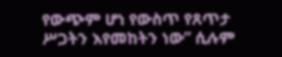የውጭም ሆነ የውስጥ የጸጥታ ሥጋትን እየመከትን ነው” ሲሉም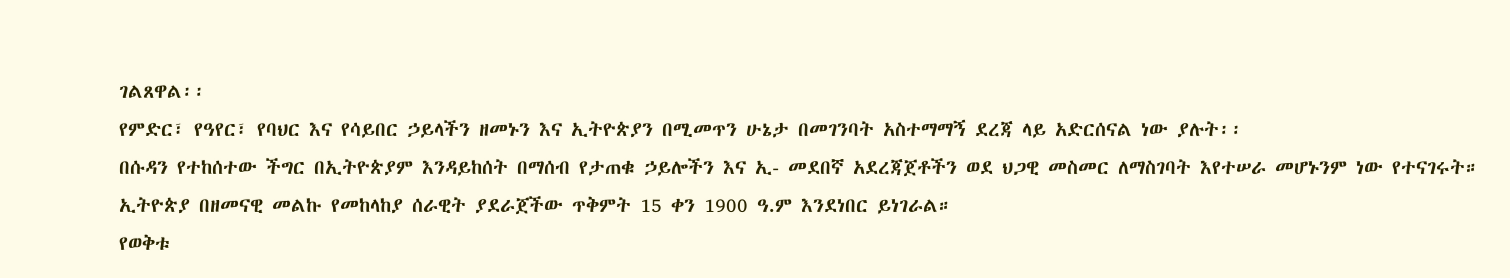ገልጸዋል፡፡
የምድር፣ የዓየር፣ የባህር እና የሳይበር ኃይላችን ዘመኑን እና ኢትዮጵያን በሚመጥን ሁኔታ በመገንባት አስተማማኝ ደረጃ ላይ አድርሰናል ነው ያሉት፡፡
በሱዳን የተከሰተው ችግር በኢትዮጵያም እንዳይከሰት በማሰብ የታጠቁ ኃይሎችን እና ኢ- መደበኛ አደረጃጀቶችን ወደ ህጋዊ መስመር ለማስገባት እየተሠራ መሆኑንም ነው የተናገሩት።
ኢትዮጵያ በዘመናዊ መልኩ የመከላከያ ሰራዊት ያደራጀችው ጥቅምት 15 ቀን 1900 ዓ.ም እንደነበር ይነገራል።
የወቅቱ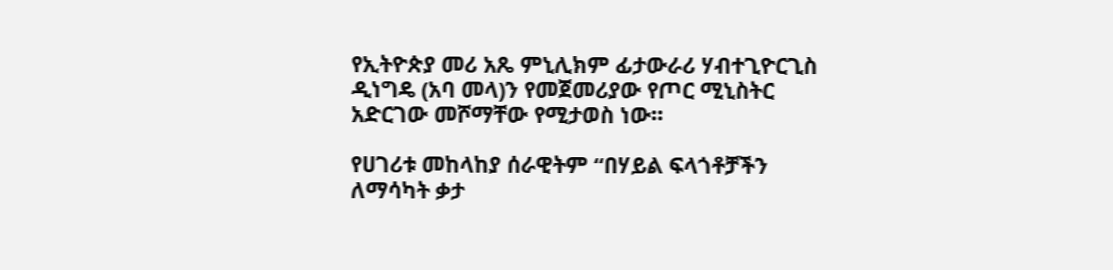የኢትዮጵያ መሪ አጼ ምኒሊክም ፊታውራሪ ሃብተጊዮርጊስ ዲነግዴ (አባ መላ)ን የመጀመሪያው የጦር ሚኒስትር አድርገው መሾማቸው የሚታወስ ነው።

የሀገሪቱ መከላከያ ሰራዊትም “በሃይል ፍላጎቶቻችን ለማሳካት ቃታ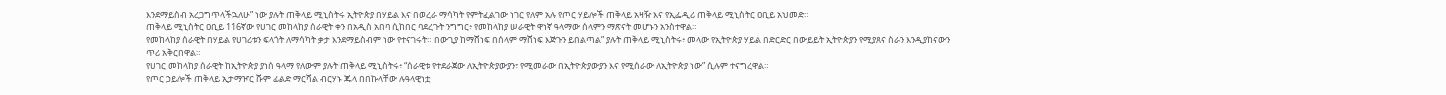እንደማይስብ አረጋግጥላችኋለሁ” ነው ያሉት ጠቅላይ ሚኒስትሩ ኢትዮጵያ በሃይል እና በወረራ ማሳካት የምትፈልገው ነገር የለም አሉ የጦር ሃይሎች ጠቅላይ አዛዥ እና የኢፌዲሪ ጠቅላይ ሚኒስትር ዐቢይ አህመድ።
ጠቅላይ ሚኒስትር ዐቢይ 116ኛው የሀገር መከላከያ ሰራዊት ቀን በአዲስ አበባ ሲከበር ባደረጉት ንግግር፥ የመከላከያ ሠራዊት ዋነኛ ዓላማው ሰላምን ማጽናት መሆኑን አንስተዋል።
የመከላከያ ሰራዊት በሃይል የሀገሪቱን ፍላጎት ለማሳካት ቃታ እንደማይስብም ነው የተናገሩት። በውጊያ ከማሸነፍ በሰላም ማሸነፍ እጅጉን ይበልጣል” ያሉት ጠቅላይ ሚኒስትሩ፥ መላው የኢትዮጵያ ሃይል በድርድር በውይይት ኢትዮጵያን የሚያጸና ስራን እንዲያከናውን ጥሪ አቅርበዋል።
የሀገር መከላከያ ሰራዊት ከኢትዮጵያ ያነሰ ዓላማ የለውም ያሉት ጠቅላይ ሚኒስትሩ፥ “ሰራዊቱ የተደራጀው ለኢትዮጵያውያን፣ የሚመራው በኢትዮጵያውያን እና የሚሰራው ለኢትዮጵያ ነው” ሲሉም ተናግረዋል።
የጦር ኃይሎች ጠቅላይ ኢታማዦር ሹም ፊልድ ማርሻል ብርሃኑ ጁላ በበኩላቸው ሉዓላዊነቷ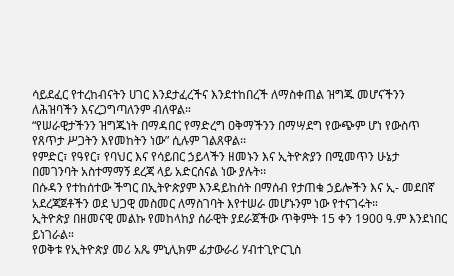ሳይደፈር የተረከብናትን ሀገር እንደታፈረችና እንደተከበረች ለማስቀጠል ዝግጁ መሆናችንን ለሕዝባችን እናረጋግጣለንም ብለዋል።
“የሠራዊታችንን ዝግጁነት በማዳበር የማድረግ ዐቅማችንን በማሣደግ የውጭም ሆነ የውስጥ የጸጥታ ሥጋትን እየመከትን ነው” ሲሉም ገልጸዋል፡፡
የምድር፣ የዓየር፣ የባህር እና የሳይበር ኃይላችን ዘመኑን እና ኢትዮጵያን በሚመጥን ሁኔታ በመገንባት አስተማማኝ ደረጃ ላይ አድርሰናል ነው ያሉት፡፡
በሱዳን የተከሰተው ችግር በኢትዮጵያም እንዳይከሰት በማሰብ የታጠቁ ኃይሎችን እና ኢ- መደበኛ አደረጃጀቶችን ወደ ህጋዊ መስመር ለማስገባት እየተሠራ መሆኑንም ነው የተናገሩት።
ኢትዮጵያ በዘመናዊ መልኩ የመከላከያ ሰራዊት ያደራጀችው ጥቅምት 15 ቀን 1900 ዓ.ም እንደነበር ይነገራል።
የወቅቱ የኢትዮጵያ መሪ አጼ ምኒሊክም ፊታውራሪ ሃብተጊዮርጊስ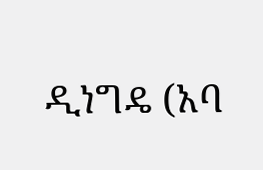ዲነግዴ (አባ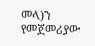መላ)ን የመጀመሪያው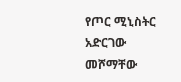የጦር ሚኒስትር አድርገው መሾማቸው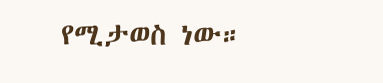የሚታወስ ነው።